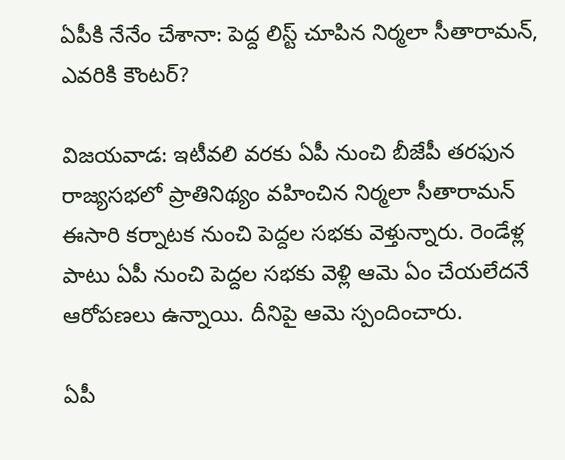ఏపీకి నేనేం చేశానా: పెద్ద లిస్ట్ చూపిన నిర్మలా సీతారామన్, ఎవరికి కౌంటర్?

విజయవాడ: ఇటీవలి వరకు ఏపీ నుంచి బీజేపీ తరఫున రాజ్యసభలో ప్రాతినిథ్యం వహించిన నిర్మలా సీతారామన్ ఈసారి కర్నాటక నుంచి పెద్దల సభకు వెళ్తున్నారు. రెండేళ్ల పాటు ఏపీ నుంచి పెద్దల సభకు వెళ్లి ఆమె ఏం చేయలేదనే ఆరోపణలు ఉన్నాయి. దీనిపై ఆమె స్పందించారు.

ఏపీ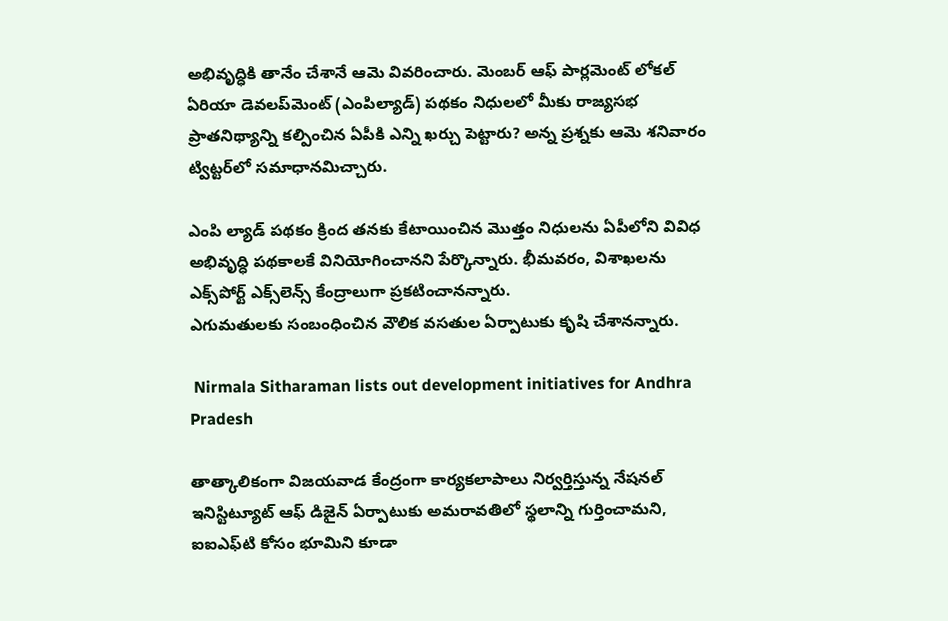అభివృద్ధికి తానేం చేశానే ఆమె వివరించారు. మెంబర్ ఆఫ్ పార్లమెంట్ లోకల్ ఏరియా డెవలప్‌మెంట్ (ఎంపిల్యాడ్) పథకం నిధులలో మీకు రాజ్యసభ ప్రాతనిథ్యాన్ని కల్పించిన ఏపీకి ఎన్ని ఖర్చు పెట్టారు? అన్న ప్రశ్నకు ఆమె శనివారం ట్విట్టర్‌లో సమాధానమిచ్చారు.

ఎంపి ల్యాడ్ పథకం క్రింద తనకు కేటాయించిన మొత్తం నిధులను ఏపీలోని వివిధ అభివృద్ధి పథకాలకే వినియోగించానని పేర్కొన్నారు. భీమవరం, విశాఖలను ఎక్స్‌పోర్ట్ ఎక్స్‌లెన్స్ కేంద్రాలుగా ప్రకటించానన్నారు.
ఎగుమతులకు సంబంధించిన వౌలిక వసతుల ఏర్పాటుకు కృషి చేశానన్నారు.

 Nirmala Sitharaman lists out development initiatives for Andhra Pradesh

తాత్కాలికంగా విజయవాడ కేంద్రంగా కార్యకలాపాలు నిర్వర్తిస్తున్న నేషనల్ ఇనిస్టిట్యూట్ ఆఫ్ డిజైన్ ఏర్పాటుకు అమరావతిలో స్థలాన్ని గుర్తించామని, ఐఐఎఫ్‌టి కోసం భూమిని కూడా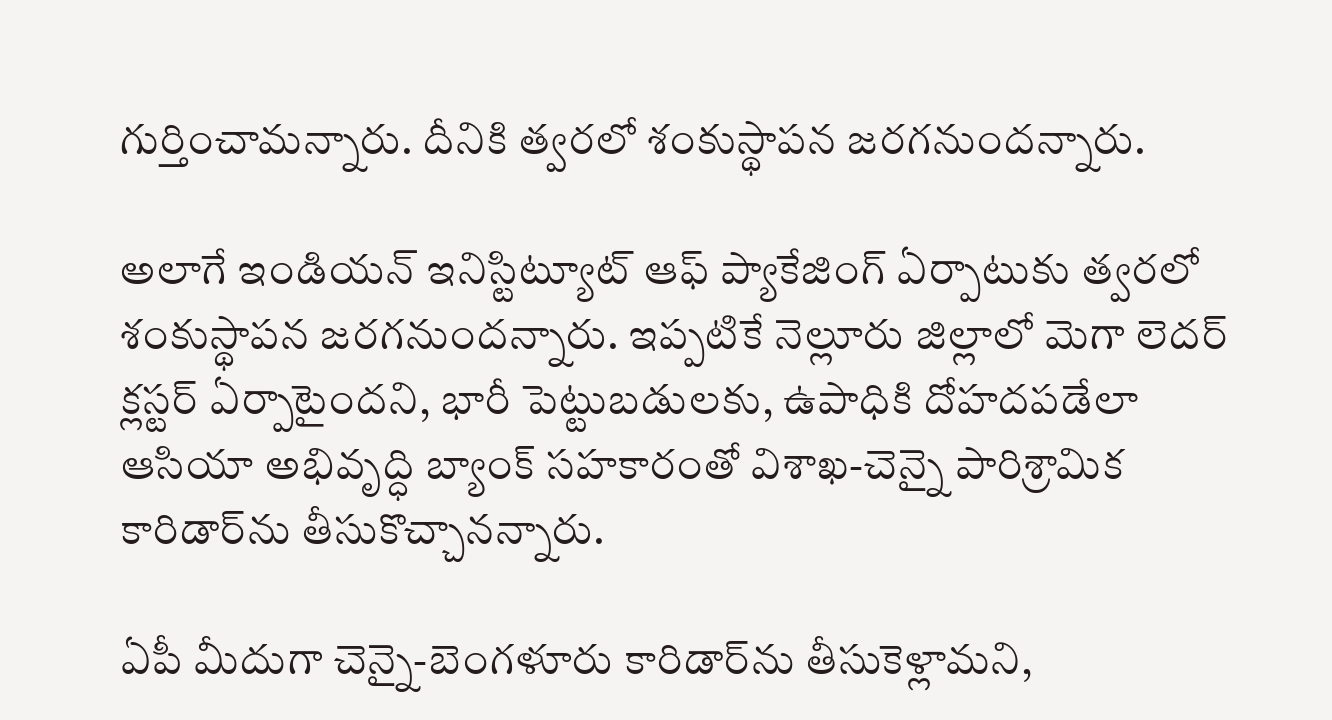గుర్తించామన్నారు. దీనికి త్వరలో శంకుస్థాపన జరగనుందన్నారు.

అలాగే ఇండియన్ ఇనిస్టిట్యూట్ ఆఫ్ ప్యాకేజింగ్ ఏర్పాటుకు త్వరలో శంకుస్థాపన జరగనుందన్నారు. ఇప్పటికే నెల్లూరు జిల్లాలో మెగా లెదర్ క్లస్టర్ ఏర్పాటైందని, భారీ పెట్టుబడులకు, ఉపాధికి దోహదపడేలా ఆసియా అభివృద్ధి బ్యాంక్ సహకారంతో విశాఖ-చెన్నై పారిశ్రామిక కారిడార్‌ను తీసుకొచ్చానన్నారు.

ఏపీ మీదుగా చెన్నై-బెంగళూరు కారిడార్‌ను తీసుకెళ్లామని,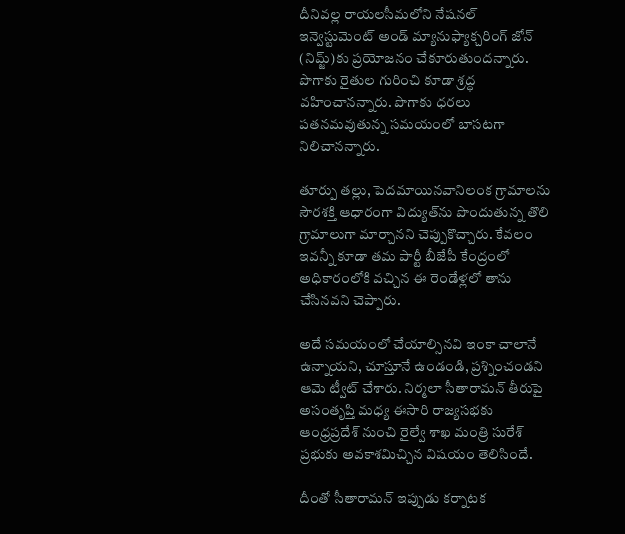దీనివల్ల రాయలసీమలోని నేషనల్ ఇన్వెస్టుమెంట్ అండ్ మ్యానుఫ్యాక్చరింగ్ జోన్ (నిమ్జ్)కు ప్రయోజనం చేకూరుతుందన్నారు. పొగాకు రైతుల గురించి కూడా శ్రద్ధ వహించానన్నారు. పొగాకు ధరలు పతనమవుతున్న సమయంలో బాసటగా నిలిచానన్నారు.

తూర్పు తల్లు, పెదమాయినవానిలంక గ్రామాలను సౌరశక్తి ఆధారంగా విద్యుత్‌ను పొందుతున్న తొలి గ్రామాలుగా మార్చానని చెప్పుకొచ్చారు. కేవలం ఇవన్నీ కూడా తమ పార్టీ బీజేపీ కేంద్రంలో అధికారంలోకి వచ్చిన ఈ రెండేళ్లలో తాను చేసినవని చెప్పారు.

అదే సమయంలో చేయాల్సినవి ఇంకా చాలానే ఉన్నాయని, చూస్తూనే ఉండండి, ప్రశ్నించండని ఆమె ట్వీట్ చేశారు. నిర్మలా సీతారామన్ తీరుపై అసంతృప్తి మధ్య ఈసారి రాజ్యసభకు ఆంధ్రప్రదేశ్ నుంచి రైల్వే శాఖ మంత్రి సురేశ్ ప్రభుకు అవకాశమిచ్చిన విషయం తెలిసిందే.

దీంతో సీతారామన్ ఇప్పుడు కర్నాటక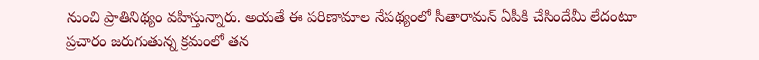నుంచి ప్రాతినిథ్యం వహిస్తున్నారు. అయతే ఈ పరిణామాల నేపథ్యంలో సీతారామన్ ఏపీకి చేసిందేమీ లేదంటూ ప్రచారం జరుగుతున్న క్రమంలో తన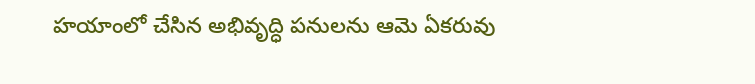హయాంలో చేసిన అభివృద్ధి పనులను ఆమె ఏకరువు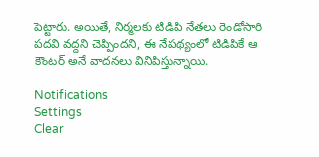పెట్టారు. అయితే, నిర్మలకు టిడిపి నేతలు రెండోసారి పదవి వద్దని చెప్పిందని, ఈ నేపథ్యంలో టిడిపికే ఆ కౌంటర్ అనే వాదనలు వినిపిస్తున్నాయి.

Notifications
Settings
Clear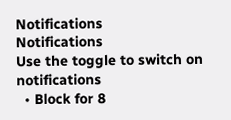Notifications
Notifications
Use the toggle to switch on notifications
  • Block for 8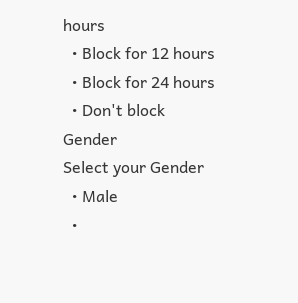hours
  • Block for 12 hours
  • Block for 24 hours
  • Don't block
Gender
Select your Gender
  • Male
  •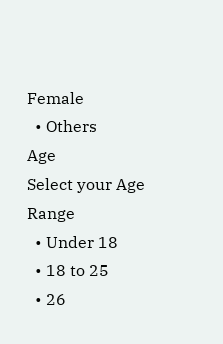Female
  • Others
Age
Select your Age Range
  • Under 18
  • 18 to 25
  • 26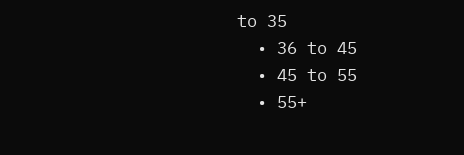to 35
  • 36 to 45
  • 45 to 55
  • 55+